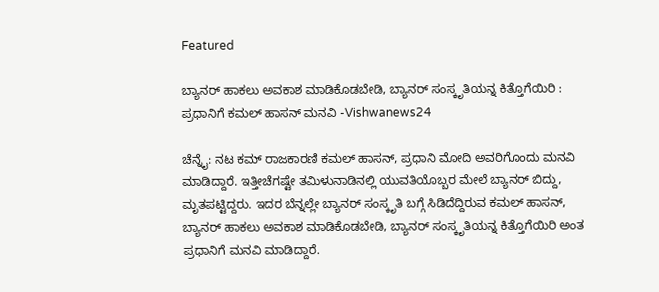Featured

ಬ್ಯಾನರ್ ಹಾಕಲು ಅವಕಾಶ ಮಾಡಿಕೊಡಬೇಡಿ, ಬ್ಯಾನರ್ ಸಂಸ್ಕೃತಿಯನ್ನ ಕಿತ್ತೊಗೆಯಿರಿ : ಪ್ರಧಾನಿಗೆ ಕಮಲ್ ಹಾಸನ್ ಮನವಿ -Vishwanews24

ಚೆನ್ನೈ: ನಟ ಕಮ್ ರಾಜಕಾರಣಿ ಕಮಲ್ ಹಾಸನ್, ಪ್ರಧಾನಿ ಮೋದಿ ಅವರಿಗೊಂದು ಮನವಿ ಮಾಡಿದ್ದಾರೆ. ಇತ್ತೀಚೆಗಷ್ಟೇ ತಮಿಳುನಾಡಿನಲ್ಲಿ ಯುವತಿಯೊಬ್ಬರ ಮೇಲೆ ಬ್ಯಾನರ್ ಬಿದ್ದು, ಮೃತಪಟ್ಟಿದ್ದರು. ಇದರ ಬೆನ್ನಲ್ಲೇ ಬ್ಯಾನರ್ ಸಂಸ್ಕೃತಿ ಬಗ್ಗೆ ಸಿಡಿದೆದ್ದಿರುವ ಕಮಲ್ ಹಾಸನ್, ಬ್ಯಾನರ್ ಹಾಕಲು ಅವಕಾಶ ಮಾಡಿಕೊಡಬೇಡಿ, ಬ್ಯಾನರ್ ಸಂಸ್ಕೃತಿಯನ್ನ ಕಿತ್ತೊಗೆಯಿರಿ ಅಂತ ಪ್ರಧಾನಿಗೆ ಮನವಿ ಮಾಡಿದ್ದಾರೆ.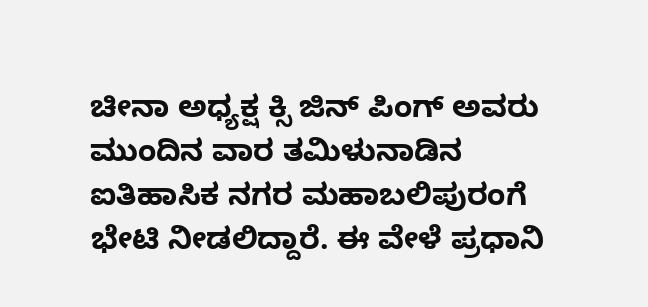ಚೀನಾ ಅಧ್ಯಕ್ಷ ಕ್ಸಿ ಜಿನ್ ಪಿಂಗ್ ಅವರು ಮುಂದಿನ ವಾರ ತಮಿಳುನಾಡಿನ ಐತಿಹಾಸಿಕ ನಗರ ಮಹಾಬಲಿಪುರಂಗೆ ಭೇಟಿ ನೀಡಲಿದ್ದಾರೆ. ಈ ವೇಳೆ ಪ್ರಧಾನಿ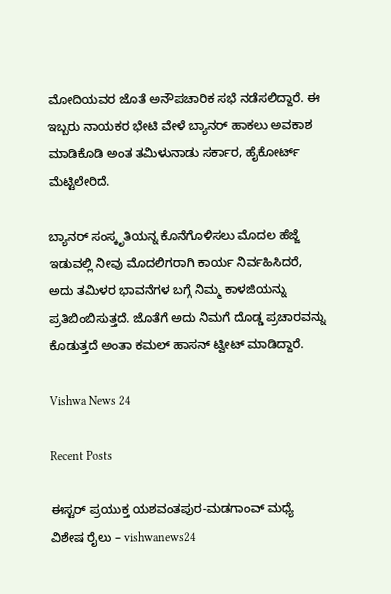ಮೋದಿಯವರ ಜೊತೆ ಅನೌಪಚಾರಿಕ ಸಭೆ ನಡೆಸಲಿದ್ದಾರೆ. ಈ ಇಬ್ಬರು ನಾಯಕರ ಭೇಟಿ ವೇಳೆ ಬ್ಯಾನರ್ ಹಾಕಲು ಅವಕಾಶ ಮಾಡಿಕೊಡಿ ಅಂತ ತಮಿಳುನಾಡು ಸರ್ಕಾರ, ಹೈಕೋರ್ಟ್ ಮೆಟ್ಟಿಲೇರಿದೆ.

ಬ್ಯಾನರ್ ಸಂಸ್ಕೃತಿಯನ್ನ ಕೊನೆಗೊಳಿಸಲು ಮೊದಲ ಹೆಜ್ಜೆ ಇಡುವಲ್ಲಿ ನೀವು ಮೊದಲಿಗರಾಗಿ ಕಾರ್ಯ ನಿರ್ವಹಿಸಿದರೆ, ಅದು ತಮಿಳರ ಭಾವನೆಗಳ ಬಗ್ಗೆ ನಿಮ್ಮ ಕಾಳಜಿಯನ್ನು ಪ್ರತಿಬಿಂಬಿಸುತ್ತದೆ. ಜೊತೆಗೆ ಅದು ನಿಮಗೆ ದೊಡ್ಡ ಪ್ರಚಾರವನ್ನು ಕೊಡುತ್ತದೆ ಅಂತಾ ಕಮಲ್ ಹಾಸನ್ ಟ್ವೀಟ್ ಮಾಡಿದ್ದಾರೆ.

Vishwa News 24

Recent Posts

ಈಸ್ಟರ್ ಪ್ರಯುಕ್ತ ಯಶವಂತಪುರ-ಮಡಗಾಂವ್ ಮಧ್ಯೆ ವಿಶೇಷ ರೈಲು – vishwanews24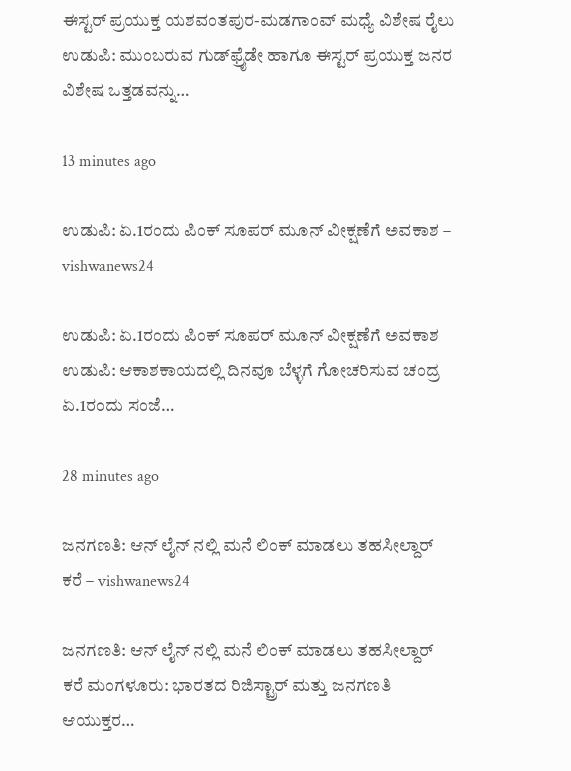ಈಸ್ಟರ್ ಪ್ರಯುಕ್ತ ಯಶವಂತಪುರ-ಮಡಗಾಂವ್ ಮಧ್ಯೆ ವಿಶೇಷ ರೈಲು ಉಡುಪಿ: ಮುಂಬರುವ ಗುಡ್‌ಫ್ರೈಡೇ ಹಾಗೂ ಈಸ್ಟರ್ ಪ್ರಯುಕ್ತ ಜನರ ವಿಶೇಷ ಒತ್ತಡವನ್ನು…

13 minutes ago

ಉಡುಪಿ: ಏ.1ರಂದು ಪಿಂಕ್ ಸೂಪರ್ ಮೂನ್ ವೀಕ್ಷಣೆಗೆ ಅವಕಾಶ – vishwanews24

ಉಡುಪಿ: ಏ.1ರಂದು ಪಿಂಕ್ ಸೂಪರ್ ಮೂನ್ ವೀಕ್ಷಣೆಗೆ ಅವಕಾಶ ಉಡುಪಿ: ಆಕಾಶಕಾಯದಲ್ಲಿ ದಿನವೂ ಬೆಳ್ಳಗೆ ಗೋಚರಿಸುವ ಚಂದ್ರ ಏ.1ರಂದು ಸಂಜೆ…

28 minutes ago

ಜನಗಣತಿ: ಆನ್ ಲೈನ್ ನಲ್ಲಿ ಮನೆ ಲಿಂಕ್ ಮಾಡಲು ತಹಸೀಲ್ದಾರ್ ಕರೆ – vishwanews24

ಜನಗಣತಿ: ಆನ್ ಲೈನ್ ನಲ್ಲಿ ಮನೆ ಲಿಂಕ್ ಮಾಡಲು ತಹಸೀಲ್ದಾರ್ ಕರೆ ಮಂಗಳೂರು: ಭಾರತದ ರಿಜಿಸ್ಟ್ರಾರ್ ಮತ್ತು ಜನಗಣತಿ ಆಯುಕ್ತರ…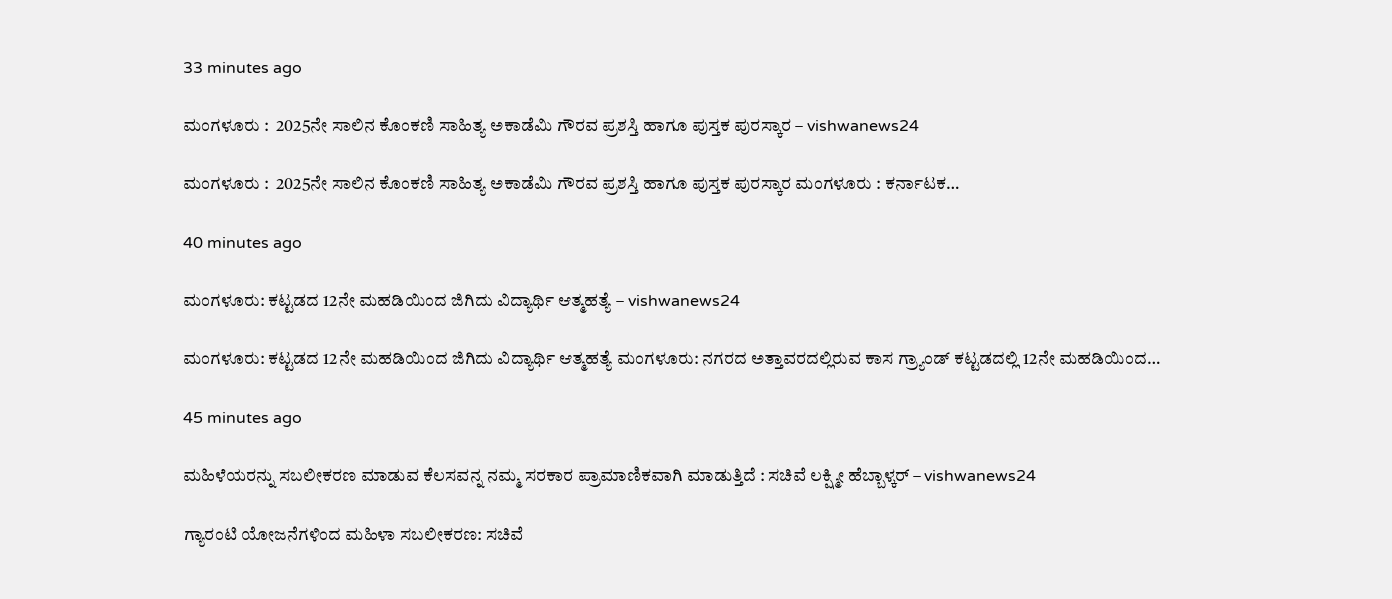33 minutes ago

ಮಂಗಳೂರು :  2025ನೇ ಸಾಲಿನ ಕೊಂಕಣಿ ಸಾಹಿತ್ಯ ಅಕಾಡೆಮಿ ಗೌರವ ಪ್ರಶಸ್ತಿ ಹಾಗೂ ಪುಸ್ತಕ ಪುರಸ್ಕಾರ – vishwanews24

ಮಂಗಳೂರು :  2025ನೇ ಸಾಲಿನ ಕೊಂಕಣಿ ಸಾಹಿತ್ಯ ಅಕಾಡೆಮಿ ಗೌರವ ಪ್ರಶಸ್ತಿ ಹಾಗೂ ಪುಸ್ತಕ ಪುರಸ್ಕಾರ ಮಂಗಳೂರು : ಕರ್ನಾಟಕ…

40 minutes ago

ಮಂಗಳೂರು: ಕಟ್ಟಡದ 12ನೇ ಮಹಡಿಯಿಂದ ಜಿಗಿದು ವಿದ್ಯಾರ್ಥಿ ಆತ್ಮಹತ್ಯೆ – vishwanews24

ಮಂಗಳೂರು: ಕಟ್ಟಡದ 12ನೇ ಮಹಡಿಯಿಂದ ಜಿಗಿದು ವಿದ್ಯಾರ್ಥಿ ಆತ್ಮಹತ್ಯೆ ಮಂಗಳೂರು: ನಗರದ ಅತ್ತಾವರದಲ್ಲಿರುವ ಕಾಸ ಗ್ರ್ಯಾಂಡ್ ಕಟ್ಟಡದಲ್ಲಿ 12ನೇ ಮಹಡಿಯಿಂದ…

45 minutes ago

ಮಹಿಳೆಯರನ್ನು ಸಬಲೀಕರಣ ಮಾಡುವ ಕೆಲಸವನ್ನ ನಮ್ಮ ಸರಕಾರ ಪ್ರಾಮಾಣಿಕವಾಗಿ ಮಾಡುತ್ತಿದೆ : ಸಚಿವೆ ಲಕ್ಷ್ಮೀ ಹೆಬ್ಬಾಳ್ಕರ್ – vishwanews24

ಗ್ಯಾರಂಟಿ ಯೋಜನೆಗಳಿಂದ ಮಹಿಳಾ ಸಬಲೀಕರಣ: ಸಚಿವೆ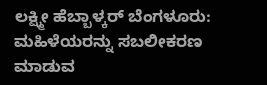ಲಕ್ಷ್ಮೀ ಹೆಬ್ಬಾಳ್ಕರ್ ಬೆಂಗಳೂರು: ಮಹಿಳೆಯರನ್ನು ಸಬಲೀಕರಣ ಮಾಡುವ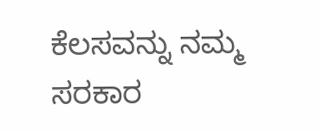ಕೆಲಸವನ್ನು ನಮ್ಮ ಸರಕಾರ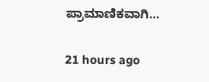ಪ್ರಾಮಾಣಿಕವಾಗಿ…

21 hours ago